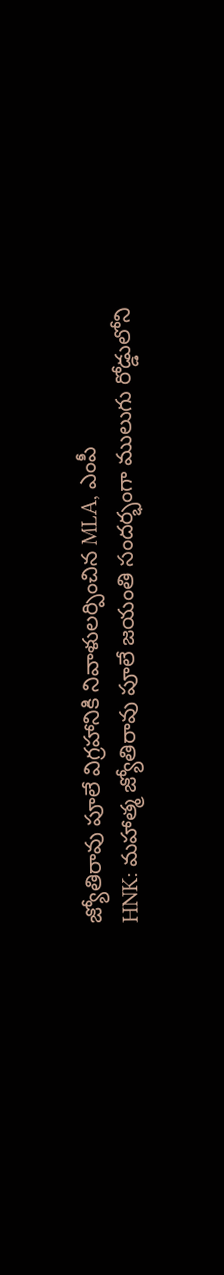జ్యోతిరావు పూలే విగ్రహానికి నివాళులర్పించిన MLA, ఎంపీ
HNK: మహాత్మ జ్యోతిరావు పూలే జయంతి సందర్భంగా ములుగు రోడ్డులోని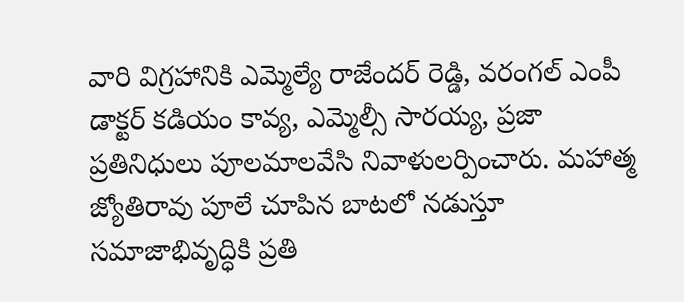వారి విగ్రహానికి ఎమ్మెల్యే రాజేందర్ రెడ్డి, వరంగల్ ఎంపీ డాక్టర్ కడియం కావ్య, ఎమ్మెల్సీ సారయ్య, ప్రజా ప్రతినిధులు పూలమాలవేసి నివాళులర్పించారు. మహాత్మ జ్యోతిరావు పూలే చూపిన బాటలో నడుస్తూ సమాజాభివృద్ధికి ప్రతి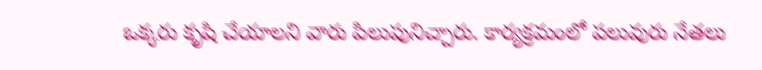ఒక్కరు కృషి చేయాలని వారు పిలుపునిచ్చారు. కార్యక్రమంలో పలువురు నేతలు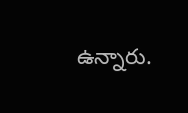ఉన్నారు.